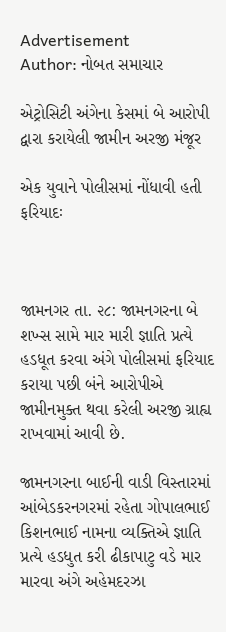Advertisement
Author: નોબત સમાચાર

એટ્રોસિટી અંગેના કેસમાં બે આરોપી દ્વારા કરાયેલી જામીન અરજી મંજૂર

એક યુવાને પોલીસમાં નોંધાવી હતી ફરિયાદઃ



જામનગર તા. ૨૮: જામનગરના બે શખ્સ સામે માર મારી જ્ઞાતિ પ્રત્યે હડધૂત કરવા અંગે પોલીસમાં ફરિયાદ કરાયા પછી બંને આરોપીએ જામીનમુક્ત થવા કરેલી અરજી ગ્રાહ્ય રાખવામાં આવી છે.

જામનગરના બાઈની વાડી વિસ્તારમાં આંબેડકરનગરમાં રહેતા ગોપાલભાઈ કિશનભાઈ નામના વ્યક્તિએ જ્ઞાતિ પ્રત્યે હડધુત કરી ઢીકાપાટુ વડે માર મારવા અંગે અહેમદરઝા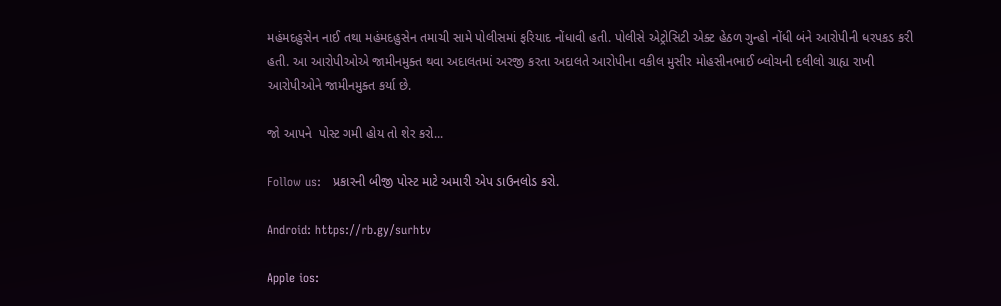મહંમદહુસેન નાઈ તથા મહંમદહુસેન તમાચી સામે પોલીસમાં ફરિયાદ નોંધાવી હતી. પોલીસે એટ્રોસિટી એક્ટ હેઠળ ગુન્હો નોંધી બંને આરોપીની ધરપકડ કરી હતી. આ આરોપીઓએ જામીનમુક્ત થવા અદાલતમાં અરજી કરતા અદાલતે આરોપીના વકીલ મુસીર મોહસીનભાઈ બ્લોચની દલીલો ગ્રાહ્ય રાખી આરોપીઓને જામીનમુક્ત કર્યા છે.

જો આપને  પોસ્ટ ગમી હોય તો શેર કરો...

Follow us:   પ્રકારની બીજી પોસ્ટ માટે અમારી એપ ડાઉનલોડ કરો.

Android: https://rb.gy/surhtv

Apple ios: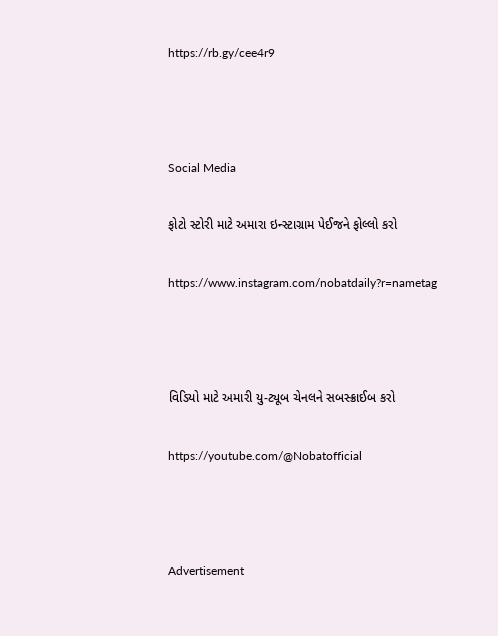https://rb.gy/cee4r9



Social Media

ફોટો સ્ટોરી માટે અમારા ઇન્સ્ટાગ્રામ પેઈજને ફોલ્લો કરો

https://www.instagram.com/nobatdaily?r=nametag



વિડિયો માટે અમારી યુ-ટ્યૂબ ચેનલને સબસ્ક્રાઈબ કરો

https://youtube.com/@Nobatofficial



Advertisement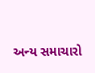અન્ય સમાચારો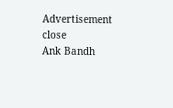Advertisement
close
Ank Bandh